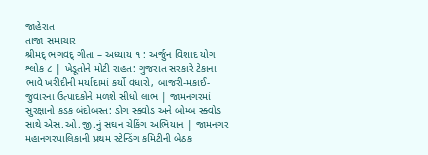જાહેરાત
તાજા સમાચાર
શ્રીમદ્ ભગવદ્ ગીતા – અધ્યાય ૧ : અર્જુન વિશાદ યોગ શ્લોક ૮ | ખેડૂતોને મોટી રાહત: ગુજરાત સરકારે ટેકાના ભાવે ખરીદીની મર્યાદામાં કર્યો વધારો, બાજરી-મકાઈ-જુવારના ઉત્પાદકોને મળશે સીધો લાભ | જામનગરમાં સુરક્ષાનો કડક બંદોબસ્ત: ડોગ સ્ક્વોડ અને બોમ્બ સ્ક્વોડ સાથે એસ.ઓ.જી.નું સઘન ચેકિંગ અભિયાન | જામનગર મહાનગરપાલિકાની પ્રથમ સ્ટેન્ડિંગ કમિટીની બેઠક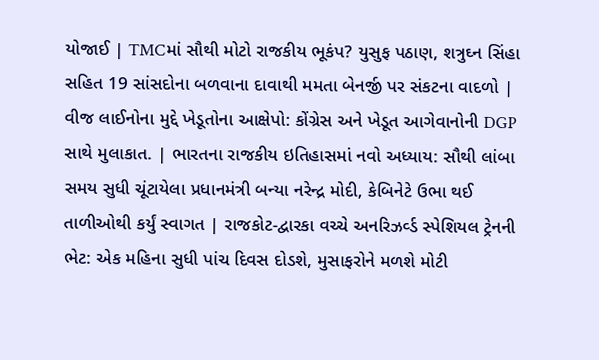યોજાઈ | TMCમાં સૌથી મોટો રાજકીય ભૂકંપ? યુસુફ પઠાણ, શત્રુઘ્ન સિંહા સહિત 19 સાંસદોના બળવાના દાવાથી મમતા બેનર્જી પર સંકટના વાદળો | વીજ લાઈનોના મુદ્દે ખેડૂતોના આક્ષેપો: કોંગ્રેસ અને ખેડૂત આગેવાનોની DGP સાથે મુલાકાત. | ભારતના રાજકીય ઇતિહાસમાં નવો અધ્યાય: સૌથી લાંબા સમય સુધી ચૂંટાયેલા પ્રધાનમંત્રી બન્યા નરેન્દ્ર મોદી, કેબિનેટે ઉભા થઈ તાળીઓથી કર્યું સ્વાગત | રાજકોટ-દ્વારકા વચ્ચે અનરિઝર્વ્ડ સ્પેશિયલ ટ્રેનની ભેટ: એક મહિના સુધી પાંચ દિવસ દોડશે, મુસાફરોને મળશે મોટી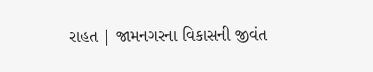રાહત | જામનગરના વિકાસની જીવંત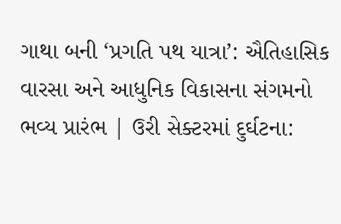ગાથા બની ‘પ્રગતિ પથ યાત્રા’: ઐતિહાસિક વારસા અને આધુનિક વિકાસના સંગમનો ભવ્ય પ્રારંભ | ઉરી સેક્ટરમાં દુર્ઘટના: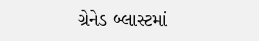ગ્રેનેડ બ્લાસ્ટમાં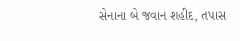સેનાના બે જવાન શહીદ, તપાસ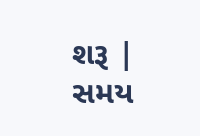શરૂ |
સમય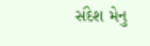સંદેશ મેનુ